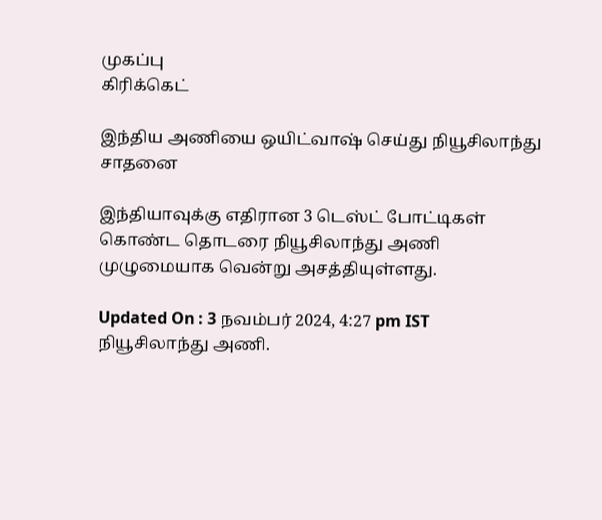முகப்பு
கிரிக்கெட்

இந்திய அணியை ஒயிட்வாஷ் செய்து நியூசிலாந்து சாதனை

இந்தியாவுக்கு எதிரான 3 டெஸ்ட் போட்டிகள் கொண்ட தொடரை நியூசிலாந்து அணி முழுமையாக வென்று அசத்தியுள்ளது.

Updated On : 3 நவம்பர் 2024, 4:27 pm IST
நியூசிலாந்து அணி.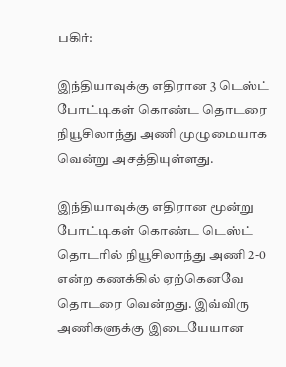பகிர்:

இந்தியாவுக்கு எதிரான 3 டெஸ்ட் போட்டிகள் கொண்ட தொடரை நியூசிலாந்து அணி முழுமையாக வென்று அசத்தியுள்ளது.

இந்தியாவுக்கு எதிரான மூன்று போட்டிகள் கொண்ட டெஸ்ட் தொடரில் நியூசிலாந்து அணி 2-0 என்ற கணக்கில் ஏற்கெனவே தொடரை வென்றது. இவ்விரு அணிகளுக்கு இடையேயான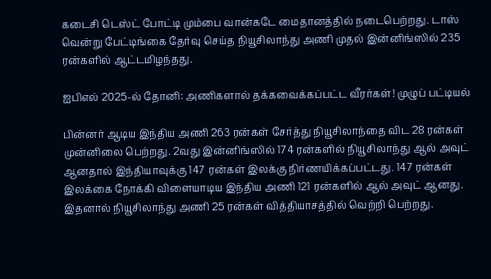கடைசி டெஸ்ட் போட்டி மும்பை வான்கடே மைதானத்தில் நடைபெற்றது. டாஸ் வென்று பேட்டிங்கை தேர்வு செய்த நியூசிலாந்து அணி முதல் இன்னிங்ஸில் 235 ரன்களில் ஆட்டமிழந்தது.

ஐபிஎல் 2025-ல் தோனி: அணிகளால் தக்கவைக்கப்பட்ட வீரர்கள்! முழுப் பட்டியல்

பின்னர் ஆடிய இந்திய அணி 263 ரன்கள் சேர்த்து நியூசிலாந்தை விட 28 ரன்கள் முன்னிலை பெற்றது. 2வது இன்னிங்ஸில் 174 ரன்களில் நியூசிலாந்து ஆல் அவுட் ஆனதால் இந்தியாவுக்கு 147 ரன்கள் இலக்கு நிர்ணயிக்கப்பட்டது. 147 ரன்கள் இலக்கை நோக்கி விளையாடிய இந்திய அணி 121 ரன்களில் ஆல் அவுட் ஆனது. இதனால் நியூசிலாந்து அணி 25 ரன்கள் வித்தியாசத்தில் வெற்றி பெற்றது.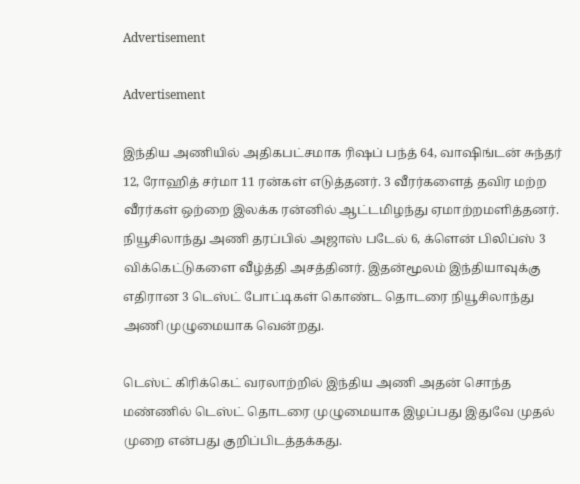Advertisement

Advertisement

இந்திய அணியில் அதிகபட்சமாக ரிஷப் பந்த் 64, வாஷிங்டன் சுந்தர் 12, ரோஹித் சர்மா 11 ரன்கள் எடுத்தனர். 3 வீரர்களைத் தவிர மற்ற வீரர்கள் ஒற்றை இலக்க ரன்னில் ஆட்டமிழந்து ஏமாற்றமளித்தனர். நியூசிலாந்து அணி தரப்பில் அஜாஸ் படேல் 6, க்ளென் பிலிப்ஸ் 3 விக்கெட்டுகளை வீழ்த்தி அசத்தினர். இதன்மூலம் இந்தியாவுக்கு எதிரான 3 டெஸ்ட் போட்டிகள் கொண்ட தொடரை நியூசிலாந்து அணி முழுமையாக வென்றது.

டெஸ்ட் கிரிக்கெட் வரலாற்றில் இந்திய அணி அதன் சொந்த மண்ணில் டெஸ்ட் தொடரை முழுமையாக இழப்பது இதுவே முதல் முறை என்பது குறிப்பிடத்தக்கது.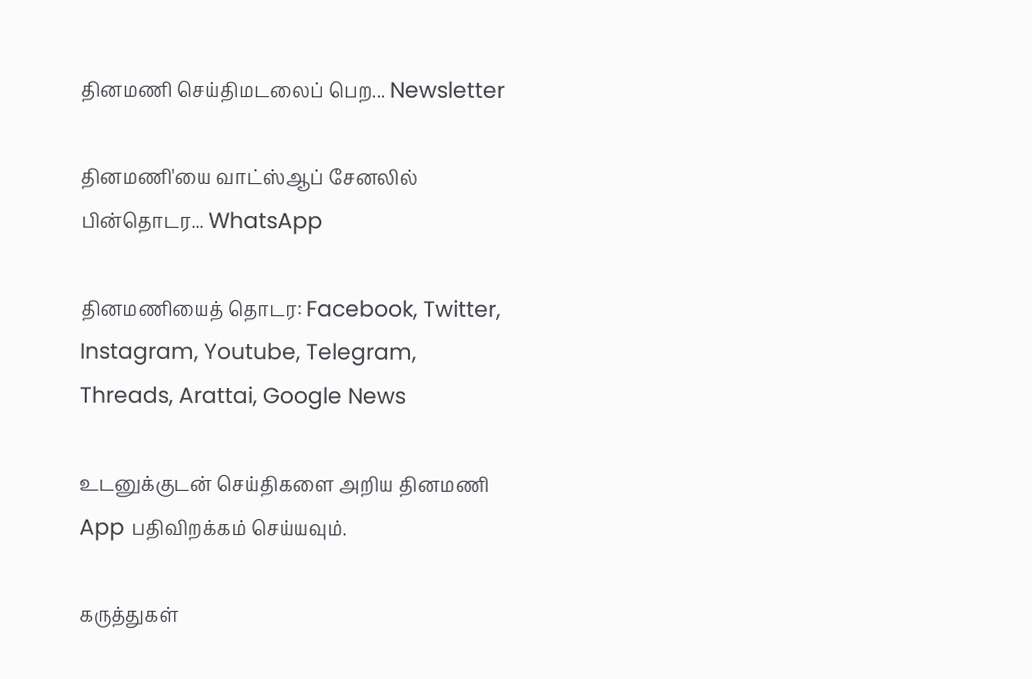தினமணி செய்திமடலைப் பெற... Newsletter

தினமணி'யை வாட்ஸ்ஆப் சேனலில் பின்தொடர... WhatsApp

தினமணியைத் தொடர: Facebook, Twitter, Instagram, Youtube, Telegram, Threads, Arattai, Google News

உடனுக்குடன் செய்திகளை அறிய தினமணி App பதிவிறக்கம் செய்யவும்.

கருத்துகள்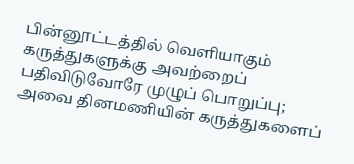பின்னூட்டத்தில் வெளியாகும் கருத்துகளுக்கு அவற்றைப் பதிவிடுவோரே முழுப் பொறுப்பு; அவை தினமணியின் கருத்துகளைப்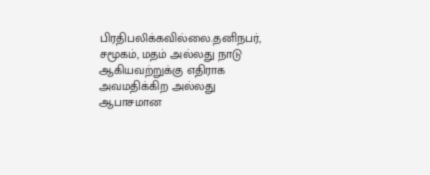பிரதிபலிக்கவில்லை.தனிநபர், சமூகம், மதம் அல்லது நாடு ஆகியவற்றுக்கு எதிராக அவமதிக்கிற அல்லது ஆபாசமான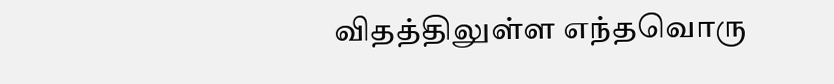விதத்திலுள்ள எந்தவொரு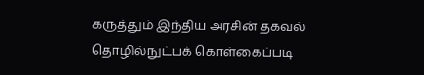கருத்தும் இந்திய அரசின் தகவல் தொழில்நுட்பக் கொள்கைப்படி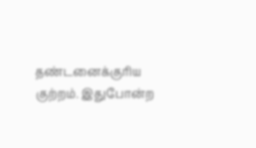தண்டனைக்குரிய குற்றம். இதுபோன்ற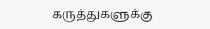கருத்துகளுக்கு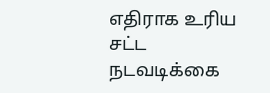எதிராக உரிய சட்ட நடவடிக்கை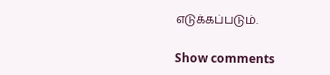எடுக்கப்படும்.

Show comments